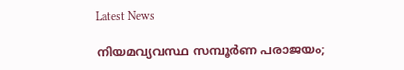Latest News

നിയമവ്യവസ്ഥ സമ്പൂര്‍ണ പരാജയം;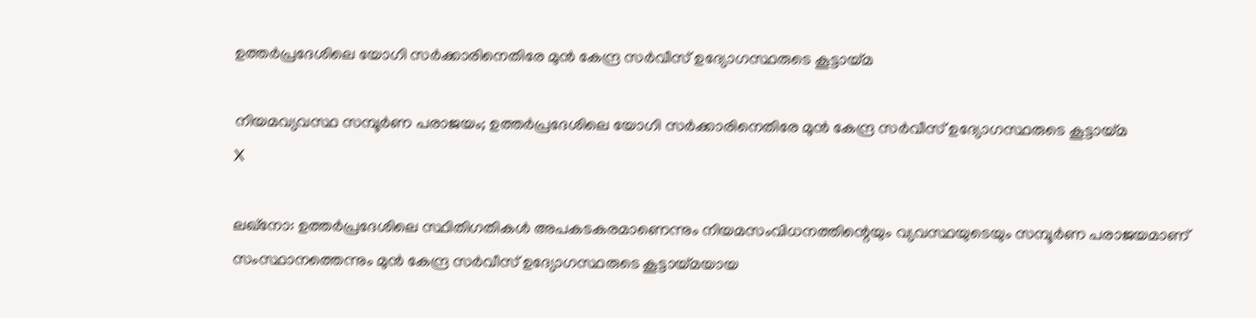ഉത്തര്‍പ്രദേശിലെ യോഗി സര്‍ക്കാരിനെതിരേ മുന്‍ കേന്ദ്ര സര്‍വീസ് ഉദ്യോഗസ്ഥരുടെ കൂട്ടായ്മ

നിയമവ്യവസ്ഥ സമ്പൂര്‍ണ പരാജയം; ഉത്തര്‍പ്രദേശിലെ യോഗി സര്‍ക്കാരിനെതിരേ മുന്‍ കേന്ദ്ര സര്‍വീസ് ഉദ്യോഗസ്ഥരുടെ കൂട്ടായ്മ
X

ലഖ്‌നോ: ഉത്തര്‍പ്രദേശിലെ സ്ഥിതിഗതികള്‍ അപകടകരമാണെന്നും നിയമസംവിധനത്തിന്റെയും വ്യവസ്ഥയുടെയും സമ്പൂര്‍ണ പരാജയമാണ് സംസ്ഥാനത്തെന്നും മുന്‍ കേന്ദ്ര സര്‍വീസ് ഉദ്യോഗസ്ഥരുടെ കൂട്ടായ്മയായ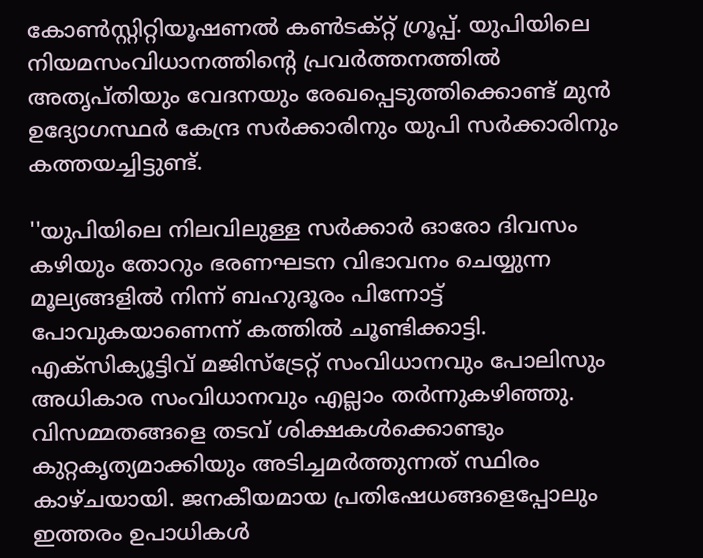കോണ്‍സ്റ്റിറ്റിയൂഷണല്‍ കണ്‍ടക്റ്റ് ഗ്രൂപ്പ്. യുപിയിലെ നിയമസംവിധാനത്തിന്റെ പ്രവര്‍ത്തനത്തില്‍ അതൃപ്തിയും വേദനയും രേഖപ്പെടുത്തിക്കൊണ്ട് മുന്‍ ഉദ്യോഗസ്ഥര്‍ കേന്ദ്ര സര്‍ക്കാരിനും യുപി സര്‍ക്കാരിനും കത്തയച്ചിട്ടുണ്ട്.

''യുപിയിലെ നിലവിലുള്ള സര്‍ക്കാര്‍ ഓരോ ദിവസം കഴിയും തോറും ഭരണഘടന വിഭാവനം ചെയ്യുന്ന മൂല്യങ്ങളില്‍ നിന്ന് ബഹുദൂരം പിന്നോട്ട് പോവുകയാണെന്ന് കത്തില്‍ ചൂണ്ടിക്കാട്ടി. എക്‌സിക്യൂട്ടിവ് മജിസ്‌ട്രേറ്റ് സംവിധാനവും പോലിസും അധികാര സംവിധാനവും എല്ലാം തര്‍ന്നുകഴിഞ്ഞു. വിസമ്മതങ്ങളെ തടവ് ശിക്ഷകള്‍ക്കൊണ്ടും കുറ്റകൃത്യമാക്കിയും അടിച്ചമര്‍ത്തുന്നത് സ്ഥിരം കാഴ്ചയായി. ജനകീയമായ പ്രതിഷേധങ്ങളെപ്പോലും ഇത്തരം ഉപാധികള്‍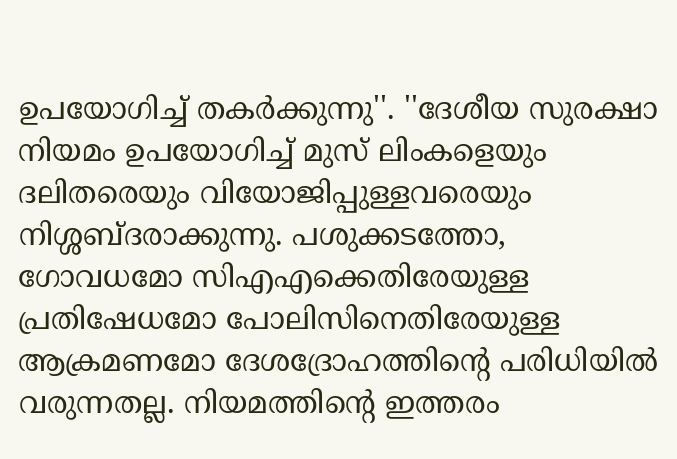ഉപയോഗിച്ച് തകര്‍ക്കുന്നു''. ''ദേശീയ സുരക്ഷാ നിയമം ഉപയോഗിച്ച് മുസ് ലിംകളെയും ദലിതരെയും വിയോജിപ്പുള്ളവരെയും നിശ്ശബ്ദരാക്കുന്നു. പശുക്കടത്തോ, ഗോവധമോ സിഎഎക്കെതിരേയുള്ള പ്രതിഷേധമോ പോലിസിനെതിരേയുള്ള ആക്രമണമോ ദേശദ്രോഹത്തിന്റെ പരിധിയില്‍ വരുന്നതല്ല. നിയമത്തിന്റെ ഇത്തരം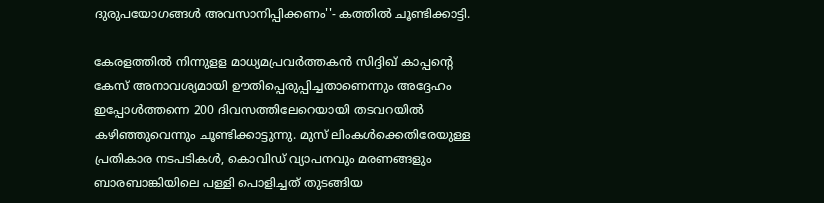ദുരുപയോഗങ്ങള്‍ അവസാനിപ്പിക്കണം''- കത്തില്‍ ചൂണ്ടിക്കാട്ടി.

കേരളത്തില്‍ നിന്നുളള മാധ്യമപ്രവര്‍ത്തകന്‍ സിദ്ദിഖ് കാപ്പന്റെ കേസ് അനാവശ്യമായി ഊതിപ്പെരുപ്പിച്ചതാണെന്നും അദ്ദേഹം ഇപ്പോള്‍ത്തന്നെ 200 ദിവസത്തിലേറെയായി തടവറയില്‍ കഴിഞ്ഞുവെന്നും ചൂണ്ടിക്കാട്ടുന്നു. മുസ് ലിംകള്‍ക്കെതിരേയുള്ള പ്രതികാര നടപടികള്‍, കൊവിഡ് വ്യാപനവും മരണങ്ങളും ബാരബാങ്കിയിലെ പള്ളി പൊളിച്ചത് തുടങ്ങിയ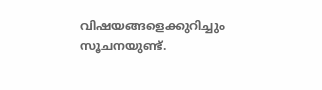വിഷയങ്ങളെക്കുറിച്ചും സൂചനയുണ്ട്.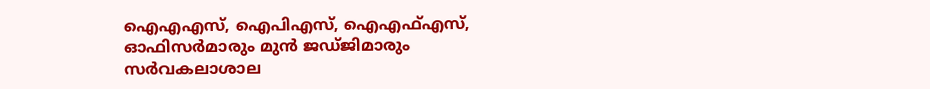ഐഎഎസ്, ഐപിഎസ്, ഐഎഫ്എസ്, ഓഫിസര്‍മാരും മുന്‍ ജഡ്ജിമാരും സര്‍വകലാശാല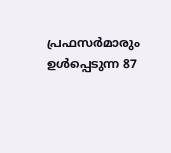പ്രഫസര്‍മാരും ഉള്‍പ്പെടുന്ന 87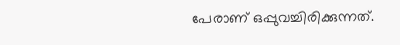പേരാണ് ഒപ്പുവച്ചിരിക്കുന്നത്.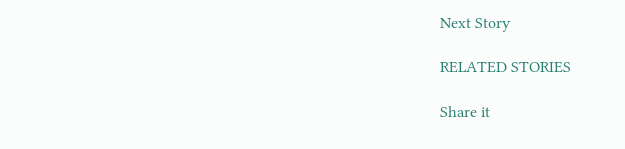Next Story

RELATED STORIES

Share it